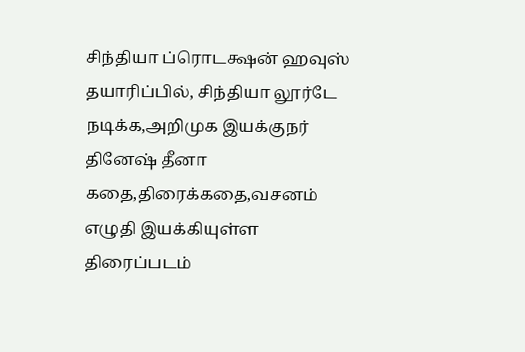சிந்தியா ப்ரொடக்ஷன் ஹவுஸ் தயாரிப்பில், சிந்தியா லூர்டே நடிக்க,அறிமுக இயக்குநர் தினேஷ் தீனா கதை,திரைக்கதை,வசனம் எழுதி இயக்கியுள்ள திரைப்படம்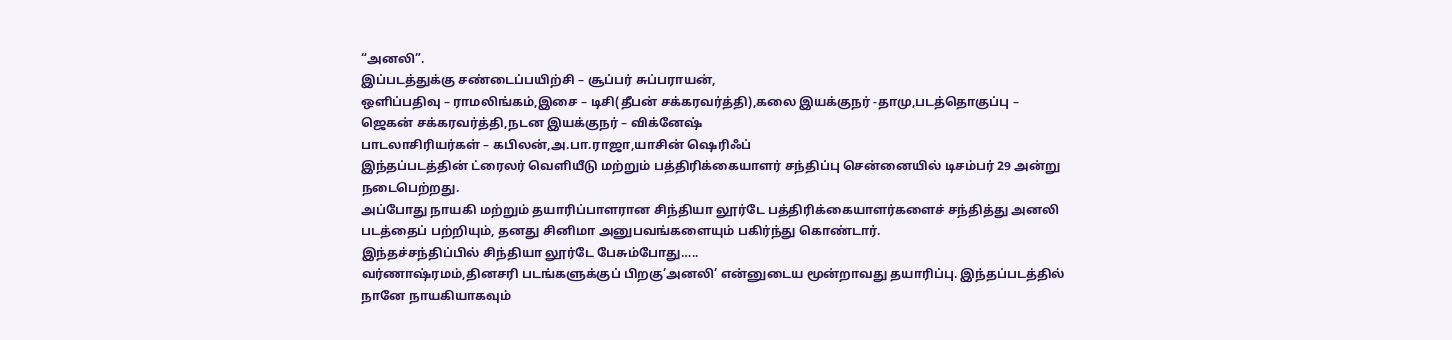“அனலி”.
இப்படத்துக்கு சண்டைப்பயிற்சி – சூப்பர் சுப்பராயன்,
ஒளிப்பதிவு – ராமலிங்கம்,இசை – டிசி(தீபன் சக்கரவர்த்தி),கலை இயக்குநர் -தாமு,படத்தொகுப்பு – ஜெகன் சக்கரவர்த்தி,நடன இயக்குநர் – விக்னேஷ்
பாடலாசிரியர்கள் – கபிலன்,அ.பா.ராஜா,யாசின் ஷெரிஃப்
இந்தப்படத்தின் ட்ரைலர் வெளியீடு மற்றும் பத்திரிக்கையாளர் சந்திப்பு சென்னையில் டிசம்பர் 29 அன்று நடைபெற்றது.
அப்போது நாயகி மற்றும் தயாரிப்பாளரான சிந்தியா லூர்டே பத்திரிக்கையாளர்களைச் சந்தித்து அனலி படத்தைப் பற்றியும், தனது சினிமா அனுபவங்களையும் பகிர்ந்து கொண்டார்.
இந்தச்சந்திப்பில் சிந்தியா லூர்டே பேசும்போது…..
வர்ணாஷ்ரமம்,தினசரி படங்களுக்குப் பிறகு’அனலி’ என்னுடைய மூன்றாவது தயாரிப்பு. இந்தப்படத்தில் நானே நாயகியாகவும்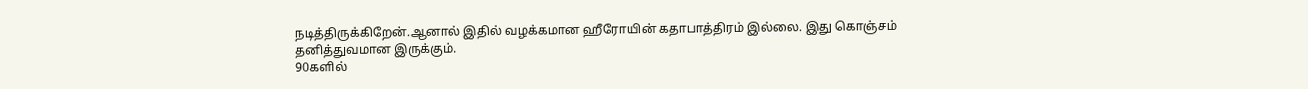நடித்திருக்கிறேன்.ஆனால் இதில் வழக்கமான ஹீரோயின் கதாபாத்திரம் இல்லை. இது கொஞ்சம் தனித்துவமான இருக்கும்.
90களில்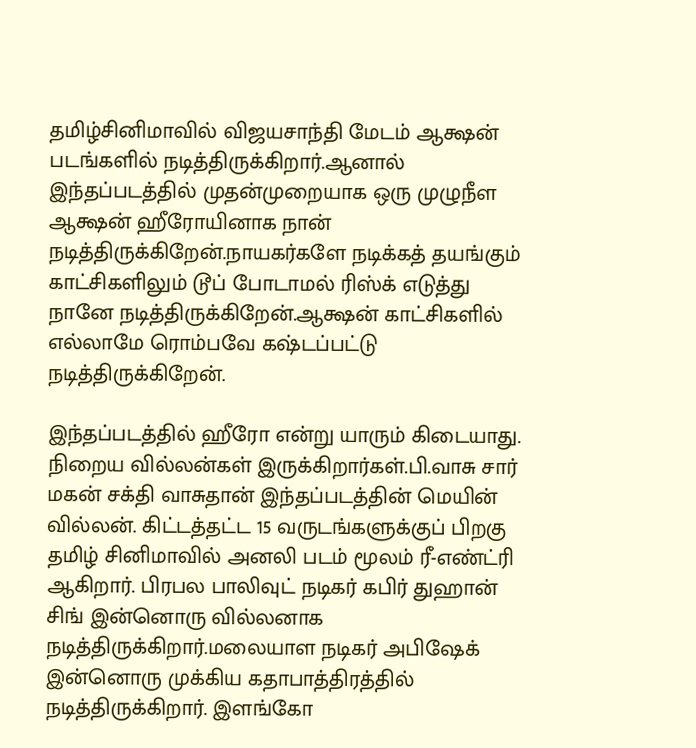தமிழ்சினிமாவில் விஜயசாந்தி மேடம் ஆக்ஷன் படங்களில் நடித்திருக்கிறார்.ஆனால் இந்தப்படத்தில் முதன்முறையாக ஒரு முழுநீள ஆக்ஷன் ஹீரோயினாக நான் நடித்திருக்கிறேன்.நாயகர்களே நடிக்கத் தயங்கும் காட்சிகளிலும் டூப் போடாமல் ரிஸ்க் எடுத்து நானே நடித்திருக்கிறேன்.ஆக்ஷன் காட்சிகளில் எல்லாமே ரொம்பவே கஷ்டப்பட்டு நடித்திருக்கிறேன்.

இந்தப்படத்தில் ஹீரோ என்று யாரும் கிடையாது. நிறைய வில்லன்கள் இருக்கிறார்கள்.பி.வாசு சார் மகன் சக்தி வாசுதான் இந்தப்படத்தின் மெயின் வில்லன். கிட்டத்தட்ட 15 வருடங்களுக்குப் பிறகு தமிழ் சினிமாவில் அனலி படம் மூலம் ரீ-எண்ட்ரி ஆகிறார். பிரபல பாலிவுட் நடிகர் கபிர் துஹான் சிங் இன்னொரு வில்லனாக நடித்திருக்கிறார்.மலையாள நடிகர் அபிஷேக் இன்னொரு முக்கிய கதாபாத்திரத்தில் நடித்திருக்கிறார். இளங்கோ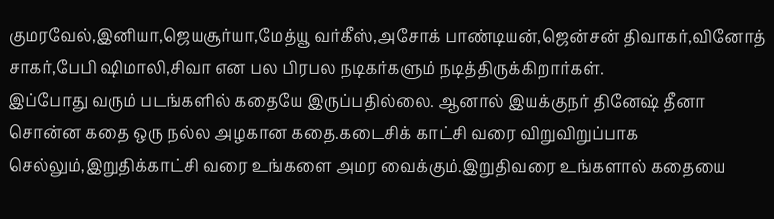குமரவேல்,இனியா,ஜெயசூர்யா,மேத்யூ வர்கீஸ்,அசோக் பாண்டியன்,ஜென்சன் திவாகர்,வினோத் சாகர்,பேபி ஷிமாலி,சிவா என பல பிரபல நடிகர்களும் நடித்திருக்கிறார்கள்.
இப்போது வரும் படங்களில் கதையே இருப்பதில்லை. ஆனால் இயக்குநர் தினேஷ் தீனா சொன்ன கதை ஒரு நல்ல அழகான கதை.கடைசிக் காட்சி வரை விறுவிறுப்பாக செல்லும்,இறுதிக்காட்சி வரை உங்களை அமர வைக்கும்.இறுதிவரை உங்களால் கதையை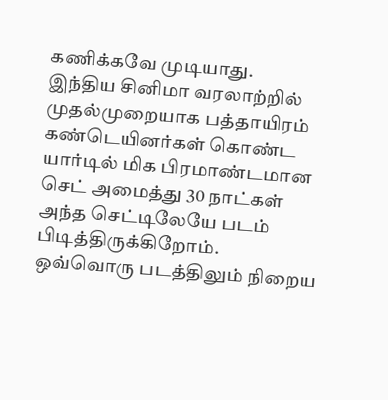கணிக்கவே முடியாது.
இந்திய சினிமா வரலாற்றில் முதல்முறையாக பத்தாயிரம் கண்டெயினர்கள் கொண்ட யார்டில் மிக பிரமாண்டமான செட் அமைத்து 30 நாட்கள் அந்த செட்டிலேயே படம் பிடித்திருக்கிறோம்.
ஒவ்வொரு படத்திலும் நிறைய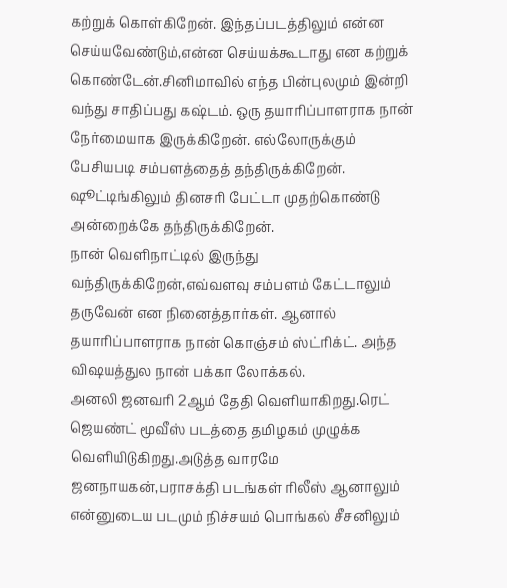கற்றுக் கொள்கிறேன். இந்தப்படத்திலும் என்ன செய்யவேண்டும்,என்ன செய்யக்கூடாது என கற்றுக் கொண்டேன்.சினிமாவில் எந்த பின்புலமும் இன்றி வந்து சாதிப்பது கஷ்டம். ஒரு தயாரிப்பாளராக நான் நேர்மையாக இருக்கிறேன். எல்லோருக்கும் பேசியபடி சம்பளத்தைத் தந்திருக்கிறேன். ஷூட்டிங்கிலும் தினசரி பேட்டா முதற்கொண்டு அன்றைக்கே தந்திருக்கிறேன்.
நான் வெளிநாட்டில் இருந்து வந்திருக்கிறேன்,எவ்வளவு சம்பளம் கேட்டாலும் தருவேன் என நினைத்தார்கள். ஆனால் தயாரிப்பாளராக நான் கொஞ்சம் ஸ்ட்ரிக்ட். அந்த விஷயத்துல நான் பக்கா லோக்கல்.
அனலி ஜனவரி 2ஆம் தேதி வெளியாகிறது.ரெட் ஜெயண்ட் மூவீஸ் படத்தை தமிழகம் முழுக்க வெளியிடுகிறது.அடுத்த வாரமே ஜனநாயகன்,பராசக்தி படங்கள் ரிலீஸ் ஆனாலும் என்னுடைய படமும் நிச்சயம் பொங்கல் சீசனிலும்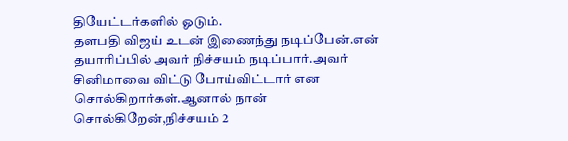தியேட்டர்களில் ஓடும்.
தளபதி விஜய் உடன் இணைந்து நடிப்பேன்.என் தயாரிப்பில் அவர் நிச்சயம் நடிப்பார்.அவர் சினிமாவை விட்டு போய்விட்டார் என சொல்கிறார்கள்.ஆனால் நான் சொல்கிறேன்,நிச்சயம் 2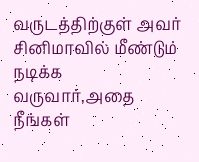வருடத்திற்குள் அவர் சினிமாவில் மீண்டும் நடிக்க வருவார்,அதை நீங்கள்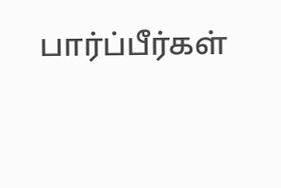பார்ப்பீர்கள்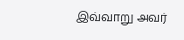இவ்வாறு அவர்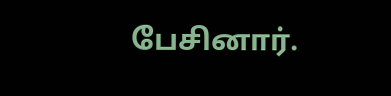பேசினார்.